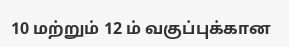10 மற்றும் 12 ம் வகுப்புக்கான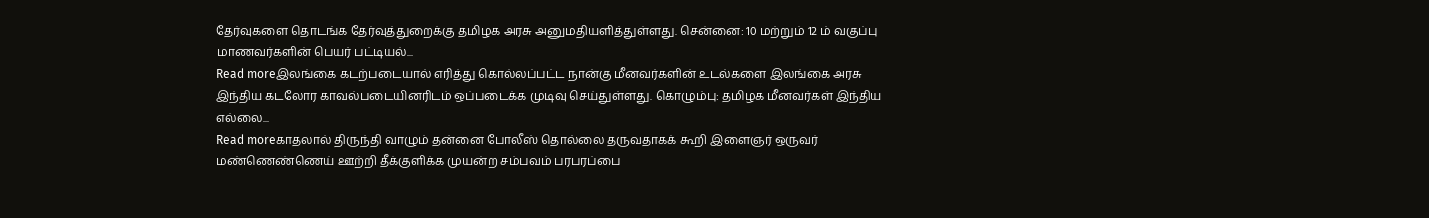தேர்வுகளை தொடங்க தேர்வுத்துறைக்கு தமிழக அரசு அனுமதியளித்துள்ளது. சென்னை: 10 மற்றும் 12 ம் வகுப்பு மாணவர்களின் பெயர் பட்டியல்...
Read moreஇலங்கை கடற்படையால் எரித்து கொல்லப்பட்ட நான்கு மீனவர்களின் உடல்களை இலங்கை அரசு இந்திய கடலோர காவல்படையினரிடம் ஒப்படைக்க முடிவு செய்துள்ளது. கொழும்பு: தமிழக மீனவர்கள் இந்திய எல்லை...
Read moreகாதலால் திருந்தி வாழும் தன்னை போலீஸ் தொல்லை தருவதாகக் கூறி இளைஞர் ஒருவர் மண்ணெண்ணெய் ஊற்றி தீக்குளிக்க முயன்ற சம்பவம் பரபரப்பை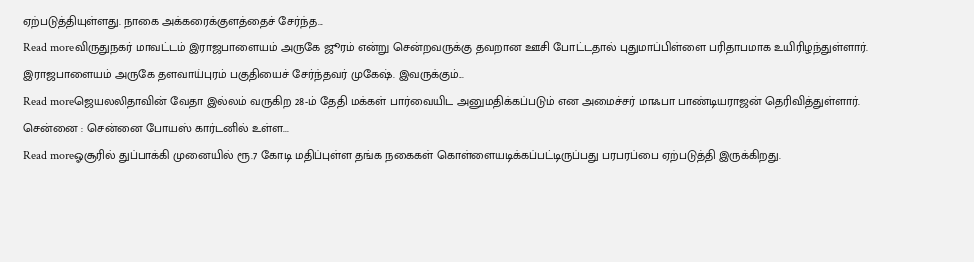ஏற்படுத்தியுள்ளது. நாகை அக்கரைக்குளத்தைச் சேர்ந்த...
Read moreவிருதுநகர் மாவட்டம் இராஜபாளையம் அருகே ஜூரம் என்று சென்றவருக்கு தவறான ஊசி போட்டதால் புதுமாப்பிள்ளை பரிதாபமாக உயிரிழந்துள்ளார். இராஜபாளையம் அருகே தளவாய்புரம் பகுதியைச் சேர்ந்தவர் முகேஷ். இவருக்கும்...
Read moreஜெயலலிதாவின் வேதா இல்லம் வருகிற 28-ம் தேதி மக்கள் பார்வையிட அனுமதிக்கப்படும் என அமைச்சர் மாஃபா பாண்டியராஜன் தெரிவித்துள்ளார். சென்னை : சென்னை போயஸ் கார்டனில் உள்ள...
Read moreஓசூரில் துப்பாக்கி முனையில் ரூ.7 கோடி மதிப்புள்ள தங்க நகைகள் கொள்ளையடிக்கப்பட்டிருப்பது பரபரப்பை ஏற்படுத்தி இருக்கிறது.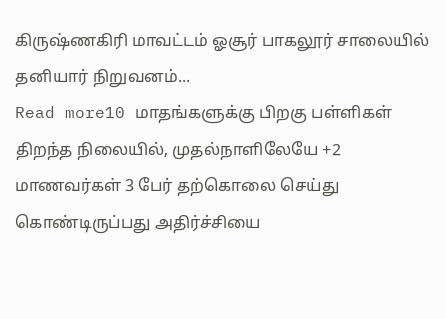கிருஷ்ணகிரி மாவட்டம் ஓசூர் பாகலூர் சாலையில் தனியார் நிறுவனம்...
Read more10 மாதங்களுக்கு பிறகு பள்ளிகள் திறந்த நிலையில், முதல்நாளிலேயே +2 மாணவர்கள் 3 பேர் தற்கொலை செய்து கொண்டிருப்பது அதிர்ச்சியை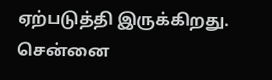ஏற்படுத்தி இருக்கிறது. சென்னை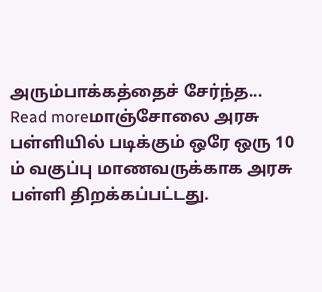அரும்பாக்கத்தைச் சேர்ந்த...
Read moreமாஞ்சோலை அரசு பள்ளியில் படிக்கும் ஒரே ஒரு 10 ம் வகுப்பு மாணவருக்காக அரசு பள்ளி திறக்கப்பட்டது.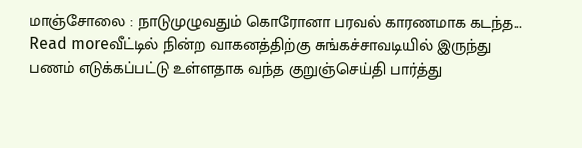மாஞ்சோலை : நாடுமுழுவதும் கொரோனா பரவல் காரணமாக கடந்த...
Read moreவீட்டில் நின்ற வாகனத்திற்கு சுங்கச்சாவடியில் இருந்து பணம் எடுக்கப்பட்டு உள்ளதாக வந்த குறுஞ்செய்தி பார்த்து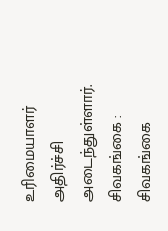உரிமையாளர் அதிர்ச்சி அடைந்துள்ளார். சிவகங்கை : சிவகங்கை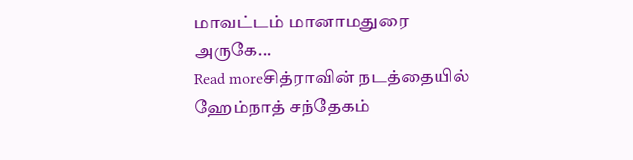மாவட்டம் மானாமதுரை அருகே...
Read moreசித்ராவின் நடத்தையில் ஹேம்நாத் சந்தேகம்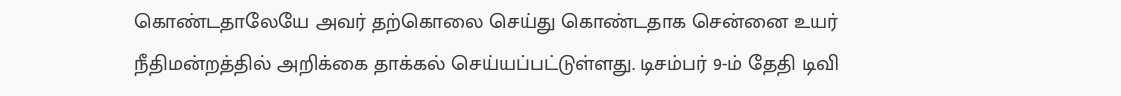கொண்டதாலேயே அவர் தற்கொலை செய்து கொண்டதாக சென்னை உயர் நீதிமன்றத்தில் அறிக்கை தாக்கல் செய்யப்பட்டுள்ளது. டிசம்பர் 9-ம் தேதி டிவி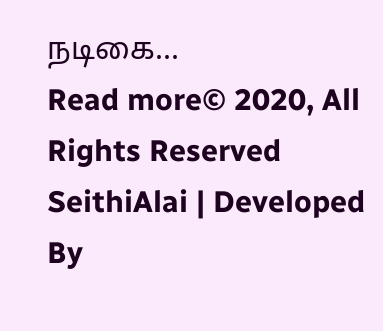நடிகை...
Read more© 2020, All Rights Reserved SeithiAlai | Developed By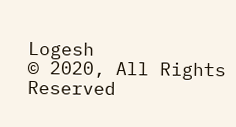Logesh
© 2020, All Rights Reserved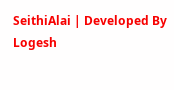SeithiAlai | Developed By Logesh